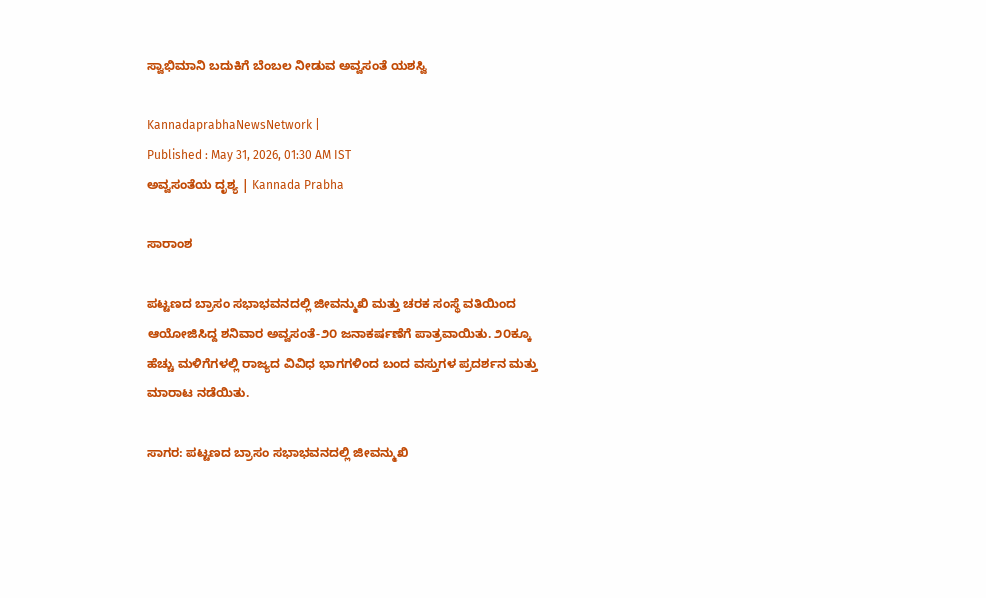ಸ್ವಾಭಿಮಾನಿ ಬದುಕಿಗೆ ಬೆಂಬಲ ನೀಡುವ ಅವ್ವಸಂತೆ ಯಶಸ್ವಿ

KannadaprabhaNewsNetwork |
Published : May 31, 2026, 01:30 AM IST
ಅವ್ವಸಂತೆಯ ದೃಶ್ಯ | Kannada Prabha

ಸಾರಾಂಶ

ಪಟ್ಟಣದ ಬ್ರಾಸಂ ಸಭಾಭವನದಲ್ಲಿ ಜೀವನ್ಮುಖಿ ಮತ್ತು ಚರಕ ಸಂಸ್ಥೆ ವತಿಯಿಂದ ಆಯೋಜಿಸಿದ್ದ ಶನಿವಾರ ಅವ್ವಸಂತೆ-೨೦ ಜನಾಕರ್ಷಣೆಗೆ ಪಾತ್ರವಾಯಿತು. ೨೦ಕ್ಕೂ ಹೆಚ್ಚು ಮಳಿಗೆಗಳಲ್ಲಿ ರಾಜ್ಯದ ವಿವಿಧ ಭಾಗಗಳಿಂದ ಬಂದ ವಸ್ತುಗಳ ಪ್ರದರ್ಶನ ಮತ್ತು ಮಾರಾಟ ನಡೆಯಿತು.

ಸಾಗರ: ಪಟ್ಟಣದ ಬ್ರಾಸಂ ಸಭಾಭವನದಲ್ಲಿ ಜೀವನ್ಮುಖಿ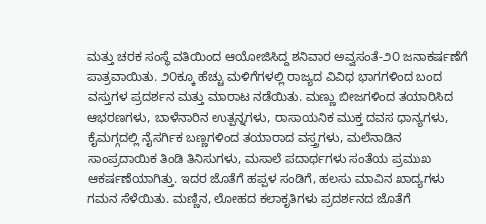ಮತ್ತು ಚರಕ ಸಂಸ್ಥೆ ವತಿಯಿಂದ ಆಯೋಜಿಸಿದ್ದ ಶನಿವಾರ ಅವ್ವಸಂತೆ-೨೦ ಜನಾಕರ್ಷಣೆಗೆ ಪಾತ್ರವಾಯಿತು. ೨೦ಕ್ಕೂ ಹೆಚ್ಚು ಮಳಿಗೆಗಳಲ್ಲಿ ರಾಜ್ಯದ ವಿವಿಧ ಭಾಗಗಳಿಂದ ಬಂದ ವಸ್ತುಗಳ ಪ್ರದರ್ಶನ ಮತ್ತು ಮಾರಾಟ ನಡೆಯಿತು. ಮಣ್ಣು ಬೀಜಗಳಿಂದ ತಯಾರಿಸಿದ ಆಭರಣಗಳು, ಬಾಳೆನಾರಿನ ಉತ್ಪನ್ನಗಳು, ರಾಸಾಯನಿಕ ಮುಕ್ತ ದವಸ ಧಾನ್ಯಗಳು, ಕೈಮಗ್ಗದಲ್ಲಿ ನೈಸರ್ಗಿಕ ಬಣ್ಣಗಳಿಂದ ತಯಾರಾದ ವಸ್ತ್ರಗಳು, ಮಲೆನಾಡಿನ ಸಾಂಪ್ರದಾಯಿಕ ತಿಂಡಿ ತಿನಿಸುಗಳು, ಮಸಾಲೆ ಪದಾರ್ಥಗಳು ಸಂತೆಯ ಪ್ರಮುಖ ಆಕರ್ಷಣೆಯಾಗಿತ್ತು. ಇದರ ಜೊತೆಗೆ ಹಪ್ಪಳ ಸಂಡಿಗೆ, ಹಲಸು ಮಾವಿನ ಖಾದ್ಯಗಳು ಗಮನ ಸೆಳೆಯಿತು. ಮಣ್ಣಿನ, ಲೋಹದ ಕಲಾಕೃತಿಗಳು ಪ್ರದರ್ಶನದ ಜೊತೆಗೆ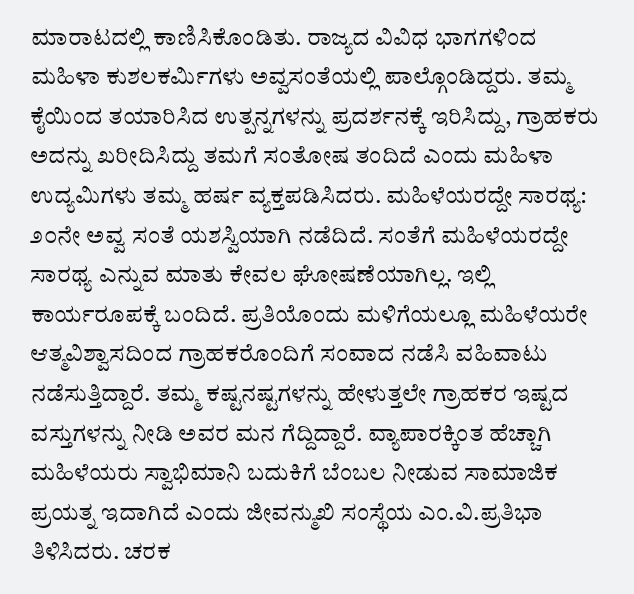ಮಾರಾಟದಲ್ಲಿ ಕಾಣಿಸಿಕೊಂಡಿತು. ರಾಜ್ಯದ ವಿವಿಧ ಭಾಗಗಳಿಂದ ಮಹಿಳಾ ಕುಶಲಕರ್ಮಿಗಳು ಅವ್ವಸಂತೆಯಲ್ಲಿ ಪಾಲ್ಗೊಂಡಿದ್ದರು. ತಮ್ಮ ಕೈಯಿಂದ ತಯಾರಿಸಿದ ಉತ್ಪನ್ನಗಳನ್ನು ಪ್ರದರ್ಶನಕ್ಕೆ ಇರಿಸಿದ್ದು, ಗ್ರಾಹಕರು ಅದನ್ನು ಖರೀದಿಸಿದ್ದು ತಮಗೆ ಸಂತೋಷ ತಂದಿದೆ ಎಂದು ಮಹಿಳಾ ಉದ್ಯಮಿಗಳು ತಮ್ಮ ಹರ್ಷ ವ್ಯಕ್ತಪಡಿಸಿದರು. ಮಹಿಳೆಯರದ್ದೇ ಸಾರಥ್ಯ: ೨೦ನೇ ಅವ್ವ ಸಂತೆ ಯಶಸ್ವಿಯಾಗಿ ನಡೆದಿದೆ. ಸಂತೆಗೆ ಮಹಿಳೆಯರದ್ದೇ ಸಾರಥ್ಯ ಎನ್ನುವ ಮಾತು ಕೇವಲ ಘೋಷಣೆಯಾಗಿಲ್ಲ. ಇಲ್ಲಿ ಕಾರ್ಯರೂಪಕ್ಕೆ ಬಂದಿದೆ. ಪ್ರತಿಯೊಂದು ಮಳಿಗೆಯಲ್ಲೂ ಮಹಿಳೆಯರೇ ಆತ್ಮವಿಶ್ವಾಸದಿಂದ ಗ್ರಾಹಕರೊಂದಿಗೆ ಸಂವಾದ ನಡೆಸಿ ವಹಿವಾಟು ನಡೆಸುತ್ತಿದ್ದಾರೆ. ತಮ್ಮ ಕಷ್ಟನಷ್ಟಗಳನ್ನು ಹೇಳುತ್ತಲೇ ಗ್ರಾಹಕರ ಇಷ್ಟದ ವಸ್ತುಗಳನ್ನು ನೀಡಿ ಅವರ ಮನ ಗೆದ್ದಿದ್ದಾರೆ. ವ್ಯಾಪಾರಕ್ಕಿಂತ ಹೆಚ್ಚಾಗಿ ಮಹಿಳೆಯರು ಸ್ವಾಭಿಮಾನಿ ಬದುಕಿಗೆ ಬೆಂಬಲ ನೀಡುವ ಸಾಮಾಜಿಕ ಪ್ರಯತ್ನ ಇದಾಗಿದೆ ಎಂದು ಜೀವನ್ಮುಖಿ ಸಂಸ್ಥೆಯ ಎಂ.ವಿ.ಪ್ರತಿಭಾ ತಿಳಿಸಿದರು. ಚರಕ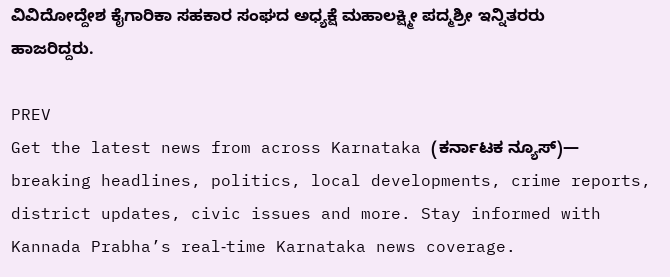ವಿವಿದೋದ್ದೇಶ ಕೈಗಾರಿಕಾ ಸಹಕಾರ ಸಂಘದ ಅಧ್ಯಕ್ಷೆ ಮಹಾಲಕ್ಷ್ಮೀ ಪದ್ಮಶ್ರೀ ಇನ್ನಿತರರು ಹಾಜರಿದ್ದರು.

PREV
Get the latest news from across Karnataka (ಕರ್ನಾಟಕ ನ್ಯೂಸ್)— breaking headlines, politics, local developments, crime reports, district updates, civic issues and more. Stay informed with Kannada Prabha’s real‑time Karnataka news coverage.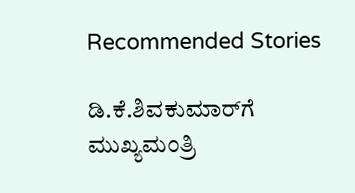Recommended Stories

ಡಿ.ಕೆ.ಶಿವಕುಮಾರ್‌ಗೆ ಮುಖ್ಯಮಂತ್ರಿ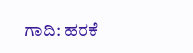ಗಾದಿ: ಹರಕೆ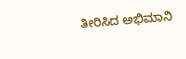ತೀರಿಸಿದ ಅಭಿಮಾನಿ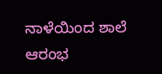ನಾಳೆಯಿಂದ ಶಾಲೆ ಆರಂಭ